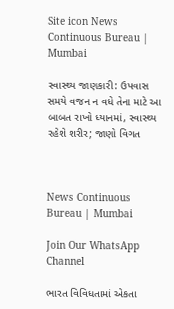Site icon News Continuous Bureau | Mumbai

સ્વાસ્થ્ય જાણકારી: ઉપવાસ સમયે વજન ન વધે તેના માટે આ બાબત રાખો ધ્યાનમાં, સ્વાસ્થ્ય રહેશે શરીર; જાણો વિગત



News Continuous Bureau | Mumbai

Join Our WhatsApp Channel

ભારત વિવિધતામાં એકતા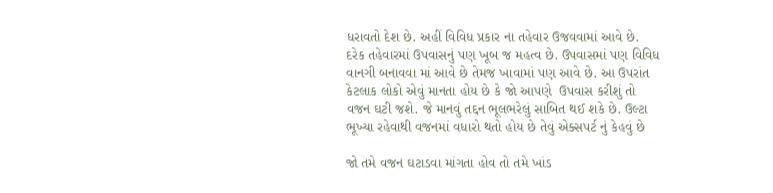ધરાવતો દેશ છે. અહીં વિવિધ પ્રકાર ના તહેવાર ઉજવવામાં આવે છે.  દરેક તહેવારમાં ઉપવાસનું પણ ખૂબ જ મહત્વ છે. ઉપવાસમાં પણ વિવિધ વાનગી બનાવવા માં આવે છે તેમજ ખાવામાં પણ આવે છે. આ ઉપરાંત કેટલાક લોકો એવું માનતા હોય છે કે જો આપણે  ઉપવાસ કરીશું તો વજન ઘટી જશે. જે માનવું તદ્દન ભૂલભરેલું સાબિત થઈ શકે છે. ઉલ્ટા ભૂખ્યા રહેવાથી વજનમાં વધારો થતો હોય છે તેવું એક્સપર્ટ નું કેહવું છે

જો તમે વજન ઘટાડવા માંગતા હોવ તો તમે ખાંડ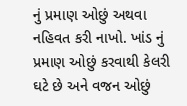નું પ્રમાણ ઓછું અથવા નહિવત કરી નાખો. ખાંડ નું પ્રમાણ ઓછું કરવાથી કેલરી ઘટે છે અને વજન ઓછું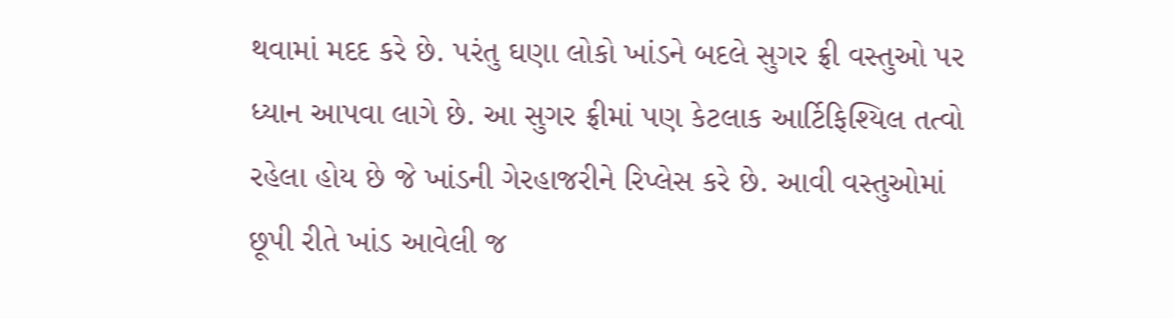થવામાં મદદ કરે છે. પરંતુ ઘણા લોકો ખાંડને બદલે સુગર ફ્રી વસ્તુઓ પર ધ્યાન આપવા લાગે છે. આ સુગર ફ્રીમાં પણ કેટલાક આર્ટિફિશ્યિલ તત્વો રહેલા હોય છે જે ખાંડની ગેરહાજરીને રિપ્લેસ કરે છે. આવી વસ્તુઓમાં છૂપી રીતે ખાંડ આવેલી જ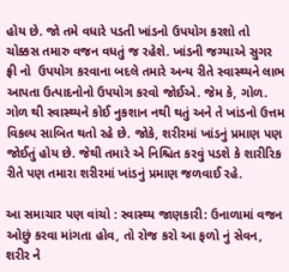હોય છે. જો તમે વધારે પડતી ખાંડનો ઉપયોગ કરશો તો ચોક્કસ તમારુ વજન વધતું જ રહેશે. ખાંડની જગ્યાએ સુગર ફ્રી નો  ઉપયોગ કરવાના બદલે તમારે અન્ય રીતે સ્વાસ્થ્યને લાભ આપતા ઉત્પાદનોનો ઉપયોગ કરવો જોઈએ. જેમ કે, ગોળ. ગોળ થી સ્વાસ્થ્યને કોઈ નુકશાન નથી થતું અને તે ખાંડનો ઉત્તમ વિકલ્પ સાબિત થતો રહે છે. જોકે, શરીરમાં ખાંડનું પ્રમાણ પણ જોઈતું હોય છે. જેથી તમારે એ નિશ્ચિત કરવું પડશે કે શારીરિક રીતે પણ તમારા શરીરમાં ખાંડનું પ્રમાણ જળવાઈ રહે.

આ સમાચાર પણ વાંચો : સ્વાસ્થ્ય જાણકારી: ઉનાળામાં વજન ઓછું કરવા માંગતા હોવ, તો રોજ કરો આ ફળો નું સેવન, શરીર ને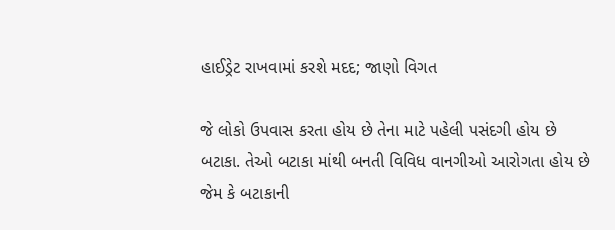હાઈડ્રેટ રાખવામાં કરશે મદદ; જાણો વિગત

જે લોકો ઉપવાસ કરતા હોય છે તેના માટે પહેલી પસંદગી હોય છે બટાકા. તેઓ બટાકા માંથી બનતી વિવિધ વાનગીઓ આરોગતા હોય છે જેમ કે બટાકાની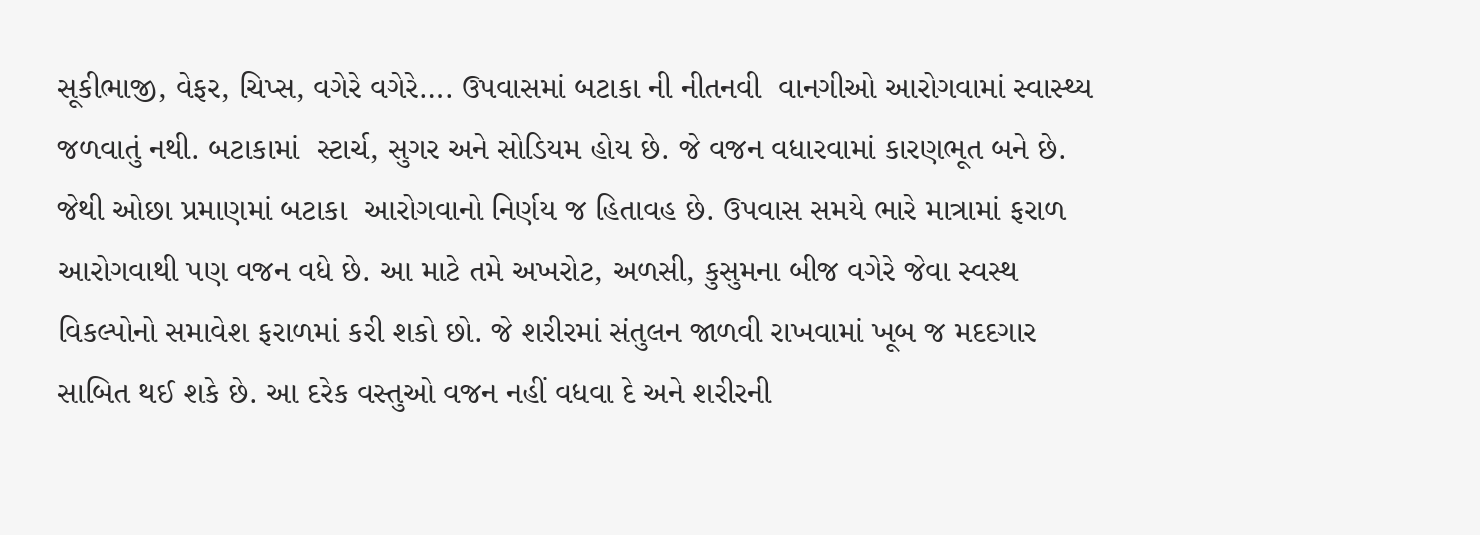સૂકીભાજી, વેફર, ચિપ્સ, વગેરે વગેરે…. ઉપવાસમાં બટાકા ની નીતનવી  વાનગીઓ આરોગવામાં સ્વાસ્થ્ય જળવાતું નથી. બટાકામાં  સ્ટાર્ચ, સુગર અને સોડિયમ હોય છે. જે વજન વધારવામાં કારણભૂત બને છે. જેથી ઓછા પ્રમાણમાં બટાકા  આરોગવાનો નિર્ણય જ હિતાવહ છે. ઉપવાસ સમયે ભારે માત્રામાં ફરાળ આરોગવાથી પણ વજન વધે છે. આ માટે તમે અખરોટ, અળસી, કુસુમના બીજ વગેરે જેવા સ્વસ્થ વિકલ્પોનો સમાવેશ ફરાળમાં કરી શકો છો. જે શરીરમાં સંતુલન જાળવી રાખવામાં ખૂબ જ મદદગાર સાબિત થઈ શકે છે. આ દરેક વસ્તુઓ વજન નહીં વધવા દે અને શરીરની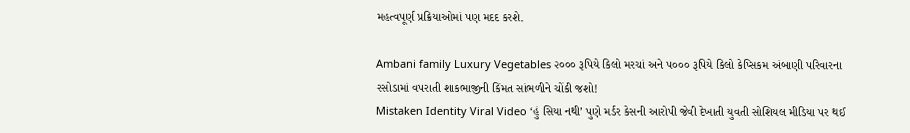મહત્વપૂર્ણ પ્રક્રિયાઓમાં પણ મદદ કરશે.

Ambani family Luxury Vegetables ૨૦૦૦ રૂપિયે કિલો મરચાં અને ૫૦૦૦ રૂપિયે કિલો કેપ્સિકમ અંબાણી પરિવારના રસોડામાં વપરાતી શાકભાજીની કિંમત સાંભળીને ચોંકી જશો!
Mistaken Identity Viral Video ‘હું સિયા નથી’ પુણે મર્ડર કેસની આરોપી જેવી દેખાતી યુવતી સોશિયલ મીડિયા પર થઈ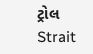ટ્રોલ
Strait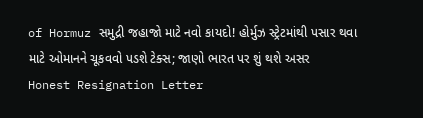of Hormuz સમુદ્રી જહાજો માટે નવો કાયદો! હોર્મુઝ સ્ટ્રેટમાંથી પસાર થવા માટે ઓમાનને ચૂકવવો પડશે ટેક્સ; જાણો ભારત પર શું થશે અસર
Honest Resignation Letter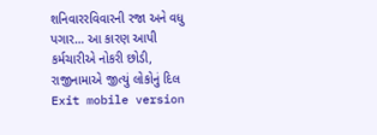શનિવારરવિવારની રજા અને વધુ પગાર… આ કારણ આપી કર્મચારીએ નોકરી છોડી, રાજીનામાએ જીત્યું લોકોનું દિલ
Exit mobile version